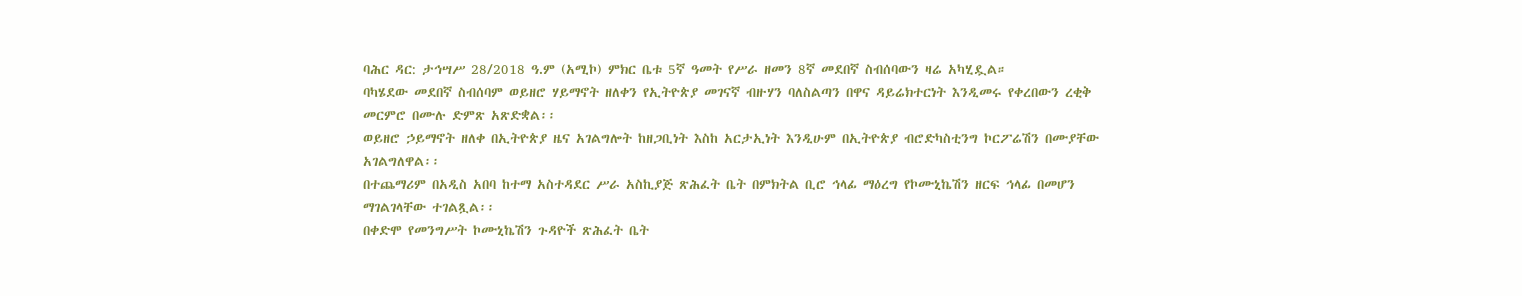ባሕር ዳር: ታኅሣሥ 28/2018 ዓ.ም (አሚኮ) ምክር ቤቱ 5ኛ ዓመት የሥራ ዘመን 8ኛ መደበኛ ስብሰባውን ዛሬ አካሂዷል።
ባካሄደው መደበኛ ስብሰባም ወይዘሮ ሃይማኖት ዘለቀን የኢትዮጵያ መገናኛ ብዙሃን ባለስልጣን በዋና ዳይሬክተርነት እንዲመሩ የቀረበውን ረቂቅ መርምሮ በሙሉ ድምጽ አጽድቋል፡፡
ወይዘሮ ኃይማኖት ዘለቀ በኢትዮጵያ ዜና አገልግሎት ከዘጋቢነት እስከ አርታኢነት እንዲሁም በኢትዮጵያ ብሮድካስቲንግ ኮርፖሬሽን በሙያቸው አገልግለዋል፡፡
በተጨማሪም በአዲስ አበባ ከተማ አስተዳደር ሥራ አስኪያጅ ጽሕፈት ቤት በምክትል ቢሮ ኅላፊ ማዕረግ የኮሙኒኬሽን ዘርፍ ኅላፊ በመሆን ማገልገላቸው ተገልጿል፡፡
በቀድሞ የመንግሥት ኮሙኒኬሽን ጉዳዮች ጽሕፈት ቤት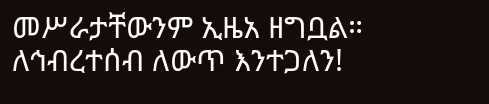መሥራታቸውንም ኢዜአ ዘግቧል።
ለኅብረተሰብ ለውጥ እንተጋለን!